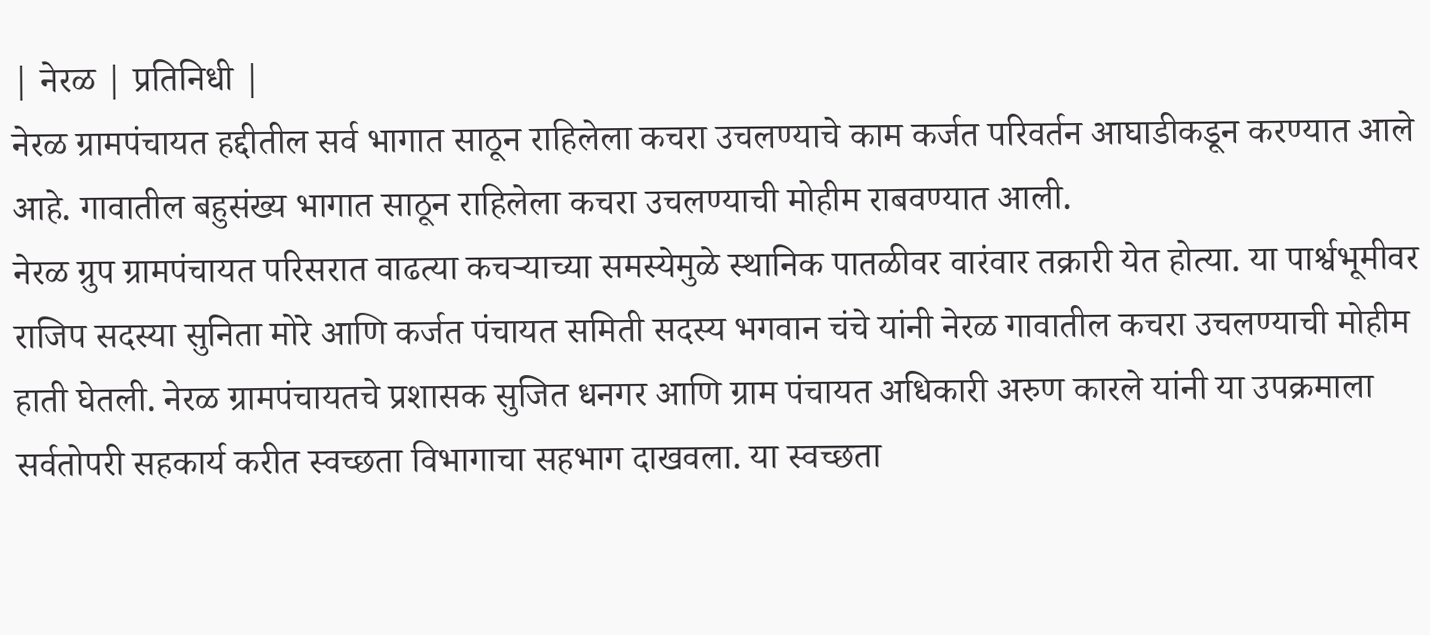| नेरळ | प्रतिनिधी |
नेरळ ग्रामपंचायत हद्दीतील सर्व भागात साठून राहिलेला कचरा उचलण्याचे काम कर्जत परिवर्तन आघाडीकडून करण्यात आले आहे. गावातील बहुसंख्य भागात साठून राहिलेला कचरा उचलण्याची मोहीम राबवण्यात आली.
नेरळ ग्रुप ग्रामपंचायत परिसरात वाढत्या कचऱ्याच्या समस्येमुळे स्थानिक पातळीवर वारंवार तक्रारी येत होत्या. या पार्श्वभूमीवर राजिप सदस्या सुनिता मोरे आणि कर्जत पंचायत समिती सदस्य भगवान चंचे यांनी नेरळ गावातील कचरा उचलण्याची मोहीम हाती घेतली. नेरळ ग्रामपंचायतचे प्रशासक सुजित धनगर आणि ग्राम पंचायत अधिकारी अरुण कारले यांनी या उपक्रमाला सर्वतोपरी सहकार्य करीत स्वच्छता विभागाचा सहभाग दाखवला. या स्वच्छता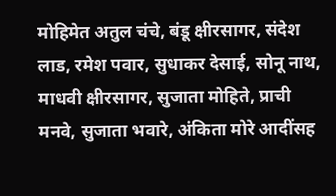मोहिमेत अतुल चंचे, बंडू क्षीरसागर, संदेश लाड, रमेश पवार, सुधाकर देसाई, सोनू नाथ, माधवी क्षीरसागर, सुजाता मोहिते, प्राची मनवे, सुजाता भवारे, अंकिता मोरे आदींसह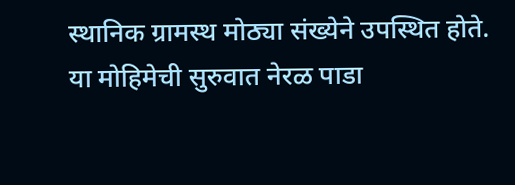स्थानिक ग्रामस्थ मोठ्या संख्येने उपस्थित होते. या मोहिमेची सुरुवात नेरळ पाडा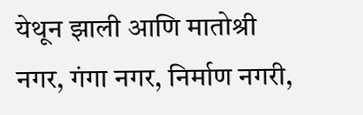येथून झाली आणि मातोश्री नगर, गंगा नगर, निर्माण नगरी,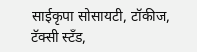साईकृपा सोसायटी, टॉकीज, टॅक्सी स्टँड,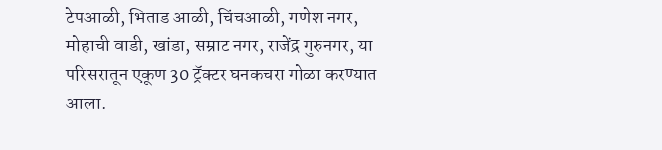टेपआळी, भिताड आळी, चिंचआळी, गणेश नगर, मोहाची वाडी, खांडा, सम्राट नगर, राजेंद्र गुरुनगर, या परिसरातून एकूण 30 ट्रॅक्टर घनकचरा गोळा करण्यात आला.